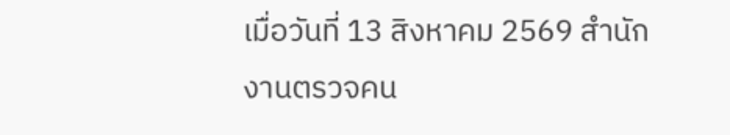เมื่อวันที่ 13 สิงหาคม 2569 สำนักงานตรวจคน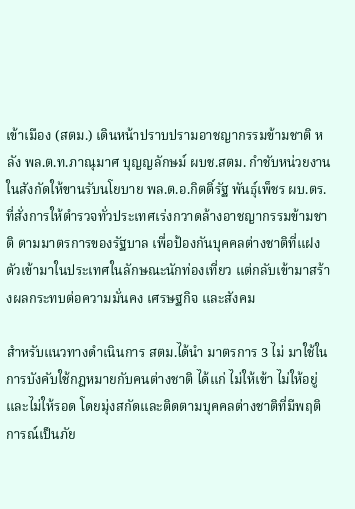เข้าเมือง (สตม.) เดินหน้าปราบปรามอาชญากรรมข้ามชาติ หลัง พล.ต.ท.ภาณุมาศ บุญญลักษม์ ผบช.สตม. กำชับหน่วยงานในสังกัดให้ขานรับนโยบาย พล.ต.อ.กิตติ์รัฐ พันธุ์เพ็ชร ผบ.ตร. ที่สั่งการให้ตำรวจทั่วประเทศเร่งกวาดล้างอาชญากรรมข้ามชาติ ตามมาตรการของรัฐบาล เพื่อป้องกันบุคคลต่างชาติที่แฝงตัวเข้ามาในประเทศในลักษณะนักท่องเที่ยว แต่กลับเข้ามาสร้างผลกระทบต่อความมั่นคง เศรษฐกิจ และสังคม

สำหรับแนวทางดำเนินการ สตม.ได้นำ มาตรการ 3 ไม่ มาใช้ในการบังคับใช้กฎหมายกับคนต่างชาติ ได้แก่ ไม่ให้เข้า ไม่ให้อยู่ และไม่ให้รอด โดยมุ่งสกัดและติดตามบุคคลต่างชาติที่มีพฤติการณ์เป็นภัย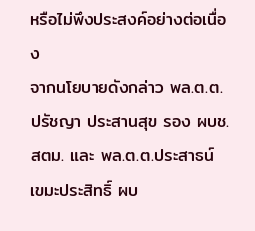หรือไม่พึงประสงค์อย่างต่อเนื่อง
จากนโยบายดังกล่าว พล.ต.ต.ปรัชญา ประสานสุข รอง ผบช.สตม. และ พล.ต.ต.ประสาธน์ เขมะประสิทธิ์ ผบ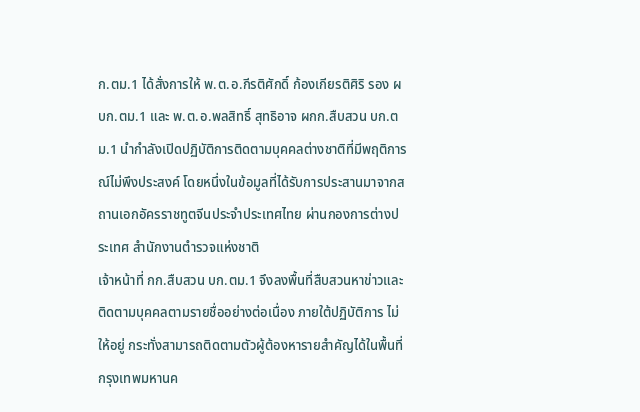ก.ตม.1 ได้สั่งการให้ พ.ต.อ.กีรติศักดิ์ ก้องเกียรติศิริ รอง ผบก.ตม.1 และ พ.ต.อ.พลสิทธิ์ สุทธิอาจ ผกก.สืบสวน บก.ตม.1 นำกำลังเปิดปฏิบัติการติดตามบุคคลต่างชาติที่มีพฤติการณ์ไม่พึงประสงค์ โดยหนึ่งในข้อมูลที่ได้รับการประสานมาจากสถานเอกอัครราชทูตจีนประจำประเทศไทย ผ่านกองการต่างประเทศ สำนักงานตำรวจแห่งชาติ
เจ้าหน้าที่ กก.สืบสวน บก.ตม.1 จึงลงพื้นที่สืบสวนหาข่าวและติดตามบุคคลตามรายชื่ออย่างต่อเนื่อง ภายใต้ปฏิบัติการ ไม่ให้อยู่ กระทั่งสามารถติดตามตัวผู้ต้องหารายสำคัญได้ในพื้นที่กรุงเทพมหานค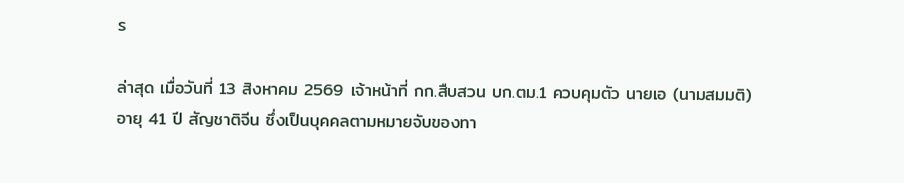ร

ล่าสุด เมื่อวันที่ 13 สิงหาคม 2569 เจ้าหน้าที่ กก.สืบสวน บก.ตม.1 ควบคุมตัว นายเอ (นามสมมติ) อายุ 41 ปี สัญชาติจีน ซึ่งเป็นบุคคลตามหมายจับของทา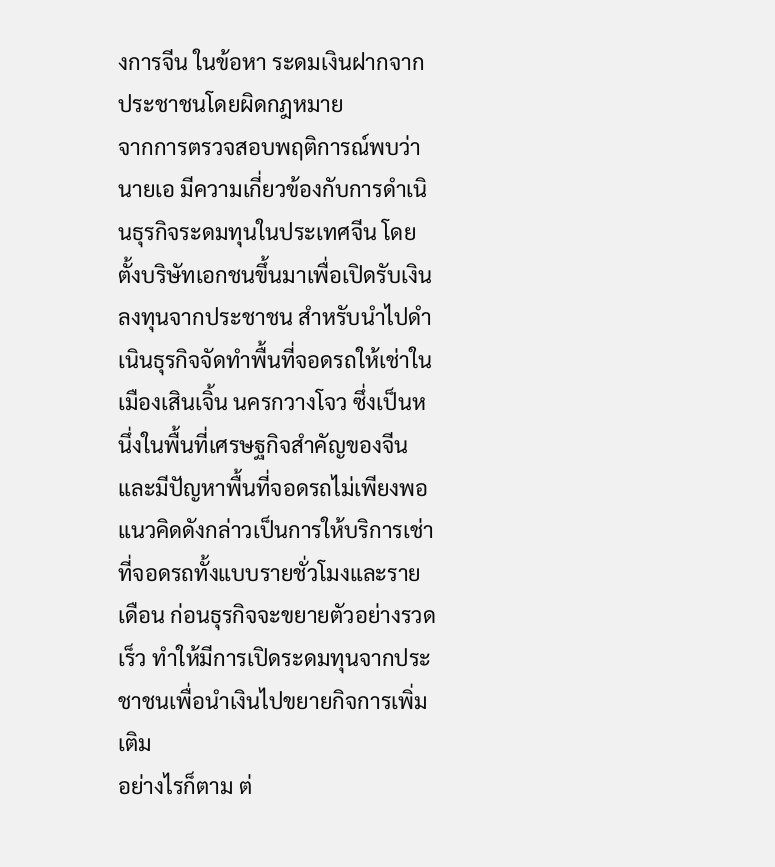งการจีน ในข้อหา ระดมเงินฝากจากประชาชนโดยผิดกฎหมาย
จากการตรวจสอบพฤติการณ์พบว่า นายเอ มีความเกี่ยวข้องกับการดำเนินธุรกิจระดมทุนในประเทศจีน โดยตั้งบริษัทเอกชนขึ้นมาเพื่อเปิดรับเงินลงทุนจากประชาชน สำหรับนำไปดำเนินธุรกิจจัดทำพื้นที่จอดรถให้เช่าในเมืองเสินเจิ้น นครกวางโจว ซึ่งเป็นหนึ่งในพื้นที่เศรษฐกิจสำคัญของจีนและมีปัญหาพื้นที่จอดรถไม่เพียงพอ
แนวคิดดังกล่าวเป็นการให้บริการเช่าที่จอดรถทั้งแบบรายชั่วโมงและรายเดือน ก่อนธุรกิจจะขยายตัวอย่างรวดเร็ว ทำให้มีการเปิดระดมทุนจากประชาชนเพื่อนำเงินไปขยายกิจการเพิ่มเติม
อย่างไรก็ตาม ต่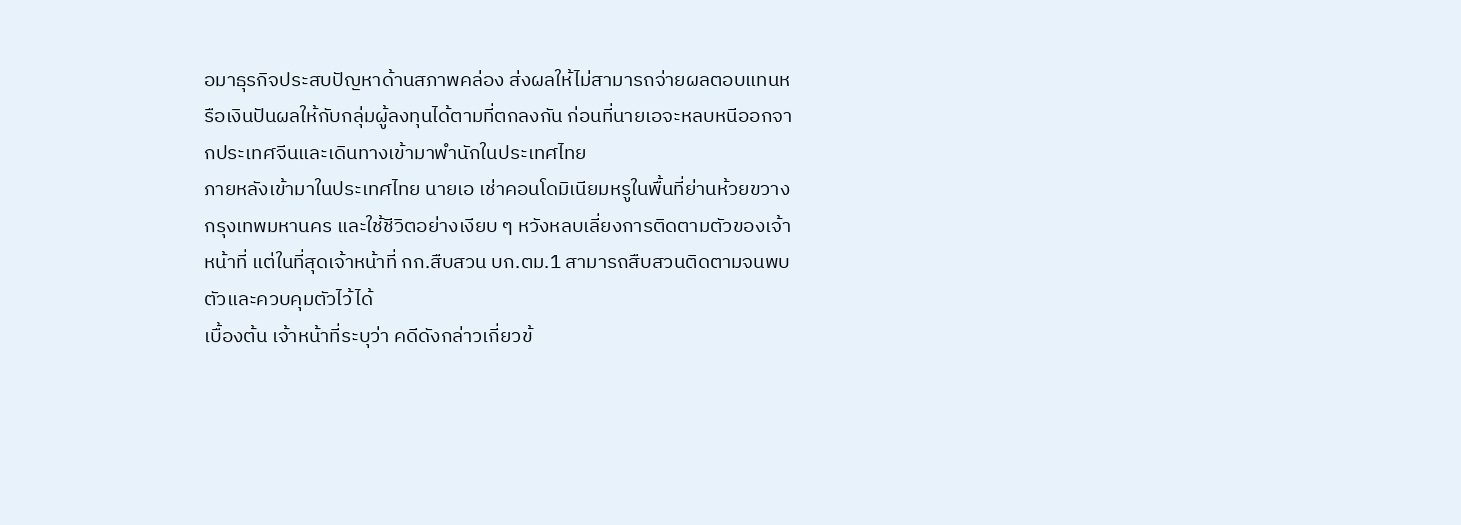อมาธุรกิจประสบปัญหาด้านสภาพคล่อง ส่งผลให้ไม่สามารถจ่ายผลตอบแทนหรือเงินปันผลให้กับกลุ่มผู้ลงทุนได้ตามที่ตกลงกัน ก่อนที่นายเอจะหลบหนีออกจากประเทศจีนและเดินทางเข้ามาพำนักในประเทศไทย
ภายหลังเข้ามาในประเทศไทย นายเอ เช่าคอนโดมิเนียมหรูในพื้นที่ย่านห้วยขวาง กรุงเทพมหานคร และใช้ชีวิตอย่างเงียบ ๆ หวังหลบเลี่ยงการติดตามตัวของเจ้าหน้าที่ แต่ในที่สุดเจ้าหน้าที่ กก.สืบสวน บก.ตม.1 สามารถสืบสวนติดตามจนพบตัวและควบคุมตัวไว้ได้
เบื้องต้น เจ้าหน้าที่ระบุว่า คดีดังกล่าวเกี่ยวข้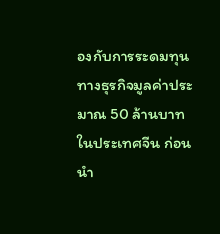องกับการระดมทุนทางธุรกิจมูลค่าประมาณ 50 ล้านบาท ในประเทศจีน ก่อนนำ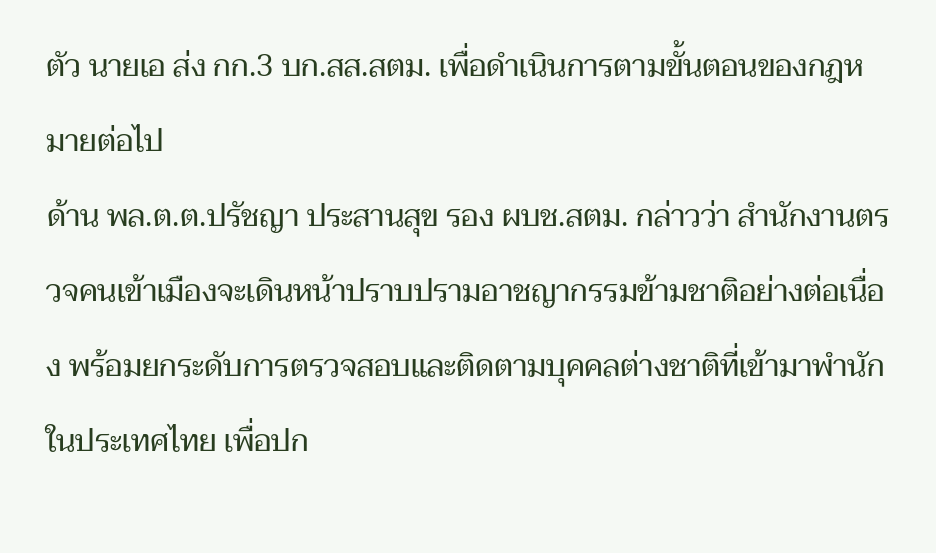ตัว นายเอ ส่ง กก.3 บก.สส.สตม. เพื่อดำเนินการตามขั้นตอนของกฎหมายต่อไป
ด้าน พล.ต.ต.ปรัชญา ประสานสุข รอง ผบช.สตม. กล่าวว่า สำนักงานตรวจคนเข้าเมืองจะเดินหน้าปราบปรามอาชญากรรมข้ามชาติอย่างต่อเนื่อง พร้อมยกระดับการตรวจสอบและติดตามบุคคลต่างชาติที่เข้ามาพำนักในประเทศไทย เพื่อปก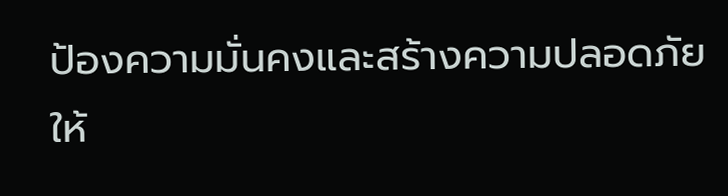ป้องความมั่นคงและสร้างความปลอดภัยให้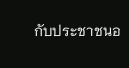กับประชาชนอ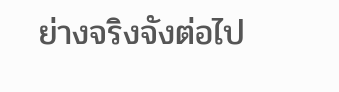ย่างจริงจังต่อไป